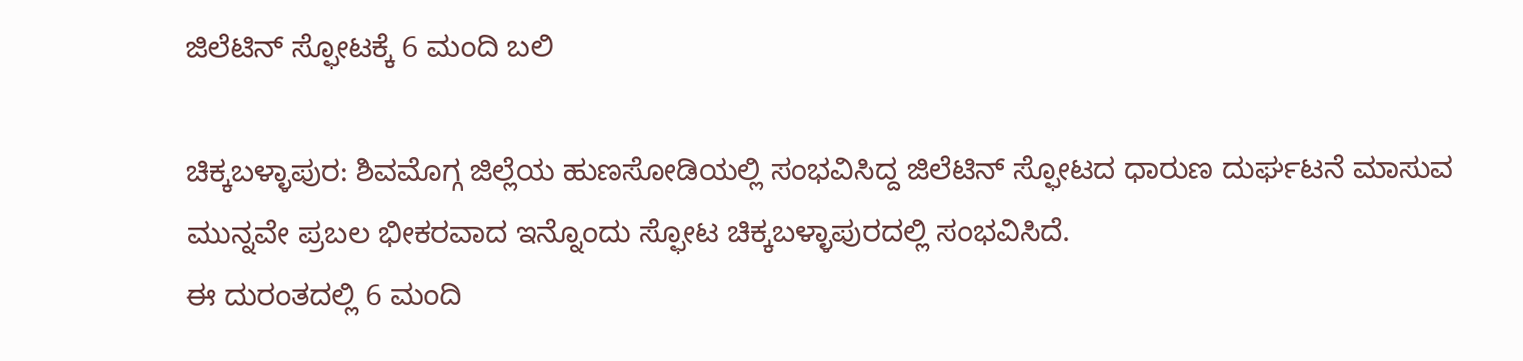ಜಿಲೆಟಿನ್ ಸ್ಫೋಟಕ್ಕೆ 6 ಮಂದಿ ಬಲಿ

ಚಿಕ್ಕಬಳ್ಳಾಪುರ: ಶಿವಮೊಗ್ಗ ಜಿಲ್ಲೆಯ ಹುಣಸೋಡಿಯಲ್ಲಿ ಸಂಭವಿಸಿದ್ದ ಜಿಲೆಟಿನ್ ಸ್ಫೋಟದ ಧಾರುಣ ದುರ್ಘಟನೆ ಮಾಸುವ ಮುನ್ನವೇ ಪ್ರಬಲ ಭೀಕರವಾದ ಇನ್ನೊಂದು ಸ್ಫೋಟ ಚಿಕ್ಕಬಳ್ಳಾಪುರದಲ್ಲಿ ಸಂಭವಿಸಿದೆ.
ಈ ದುರಂತದಲ್ಲಿ 6 ಮಂದಿ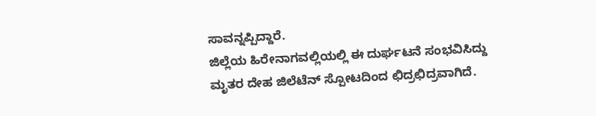ಸಾವನ್ನಪ್ಪಿದ್ದಾರೆ.
ಜಿಲ್ಲೆಯ ಹಿರೇನಾಗವಲ್ಲಿಯಲ್ಲಿ ಈ ದುರ್ಘಟನೆ ಸಂಭವಿಸಿದ್ದು ಮೃತರ ದೇಹ ಜಿಲೆಟೆನ್ ಸ್ಪೋಟದಿಂದ ಛಿದ್ರಛಿದ್ರವಾಗಿದೆ.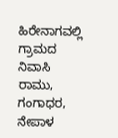ಹಿರೇನಾಗವಲ್ಲಿ ಗ್ರಾಮದ ನಿವಾಸಿ ರಾಮು, ಗಂಗಾಧರ, ನೇಪಾಳ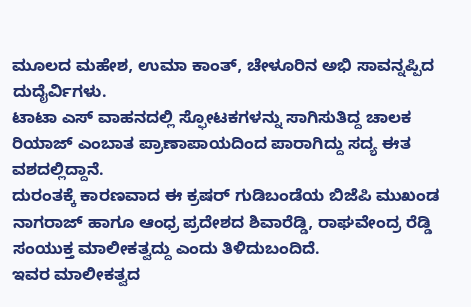ಮೂಲದ ಮಹೇಶ, ಉಮಾ ಕಾಂತ್, ಚೇಳೂರಿನ ಅಭಿ ಸಾವನ್ನಪ್ಪಿದ ದುದೈರ್ವಿಗಳು.
ಟಾಟಾ ಎಸ್ ವಾಹನದಲ್ಲಿ ಸ್ಫೋಟಕಗಳನ್ನು ಸಾಗಿಸುತಿದ್ದ ಚಾಲಕ ರಿಯಾಜ್ ಎಂಬಾತ ಪ್ರಾಣಾಪಾಯದಿಂದ ಪಾರಾಗಿದ್ದು ಸದ್ಯ ಈತ ವಶದಲ್ಲಿದ್ದಾನೆ.
ದುರಂತಕ್ಕೆ ಕಾರಣವಾದ ಈ ಕ್ರಷರ್ ಗುಡಿಬಂಡೆಯ ಬಿಜೆಪಿ ಮುಖಂಡ ನಾಗರಾಜ್ ಹಾಗೂ ಆಂಧ್ರ ಪ್ರದೇಶದ ಶಿವಾರೆಡ್ಡಿ, ರಾಘವೇಂದ್ರ ರೆಡ್ಡಿ ಸಂಯುಕ್ತ ಮಾಲೀಕತ್ವದ್ದು ಎಂದು ತಿಳಿದುಬಂದಿದೆ.
ಇವರ ಮಾಲೀಕತ್ವದ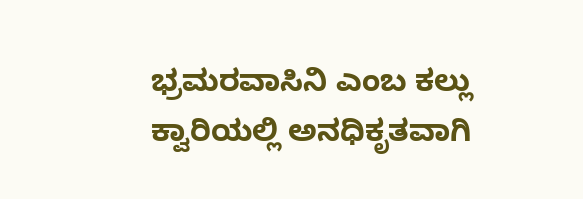ಭ್ರಮರವಾಸಿನಿ ಎಂಬ ಕಲ್ಲು ಕ್ವಾರಿಯಲ್ಲಿ ಅನಧಿಕೃತವಾಗಿ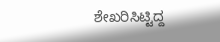ಶೇಖರಿಸಿಟ್ಟಿದ್ದ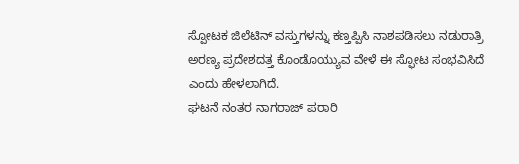ಸ್ಪೋಟಕ ಜಿಲೆಟಿನ್ ವಸ್ತುಗಳನ್ನು ಕಣ್ತಪ್ಪಿಸಿ ನಾಶಪಡಿಸಲು ನಡುರಾತ್ರಿ ಅರಣ್ಯ ಪ್ರದೇಶದತ್ತ ಕೊಂಡೊಯ್ಯುವ ವೇಳೆ ಈ ಸ್ಫೋಟ ಸಂಭವಿಸಿದೆ ಎಂದು ಹೇಳಲಾಗಿದೆ.
ಘಟನೆ ನಂತರ ನಾಗರಾಜ್ ಪರಾರಿ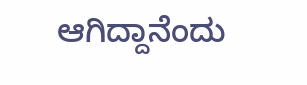ಆಗಿದ್ದಾನೆಂದು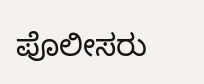ಪೊಲೀಸರು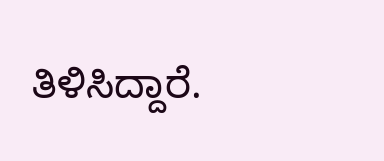ತಿಳಿಸಿದ್ದಾರೆ.